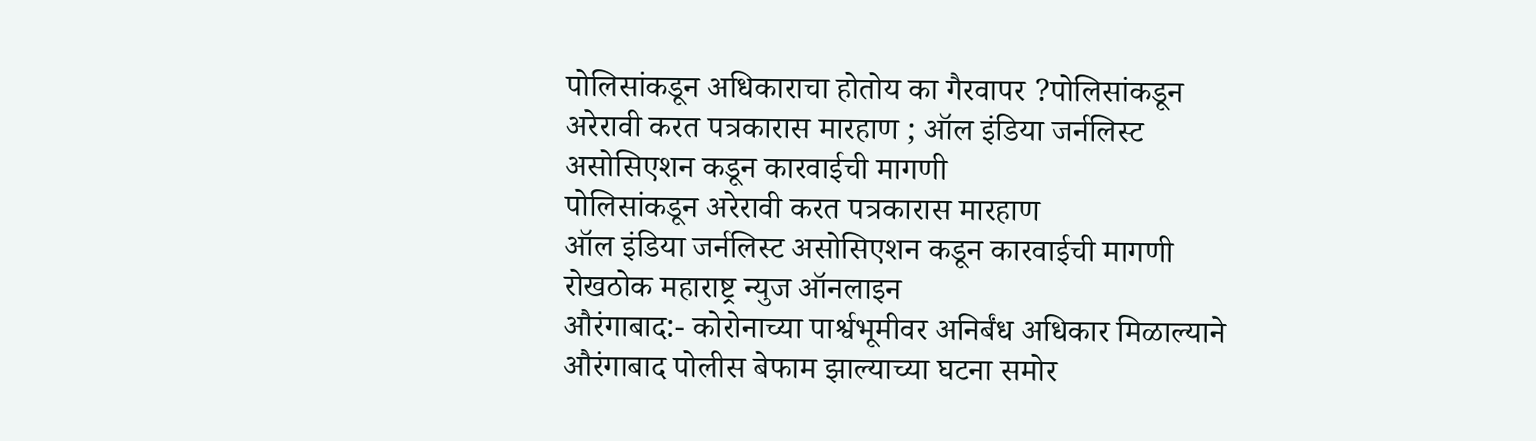पोलिसांकडून अधिकाराचा होतोय का गैरवापर ?पोलिसांकडून अरेरावी करत पत्रकारास मारहाण ; ऑल इंडिया जर्नलिस्ट असोसिएशन कडून कारवाईची मागणी
पोलिसांकडून अरेरावी करत पत्रकारास मारहाण
ऑल इंडिया जर्नलिस्ट असोसिएशन कडून कारवाईची मागणी
रोखठोक महाराष्ट्र न्युज ऑनलाइन
औरंगाबाद:- कोरोनाच्या पार्श्वभूमीवर अनिर्बंध अधिकार मिळाल्याने औरंगाबाद पोलीस बेफाम झाल्याच्या घटना समोर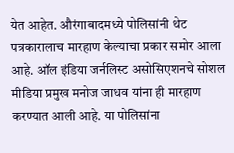येत आहेत. औरंगाबादमध्ये पोलिसांनी थेट पत्रकारालाच मारहाण केल्याचा प्रकार समोर आला आहे. ऑल इंडिया जर्नलिस्ट असोसिएशनचे सोशल मीडिया प्रमुख मनोज जाधव यांना ही मारहाण करण्यात आली आहे. या पोलिसांना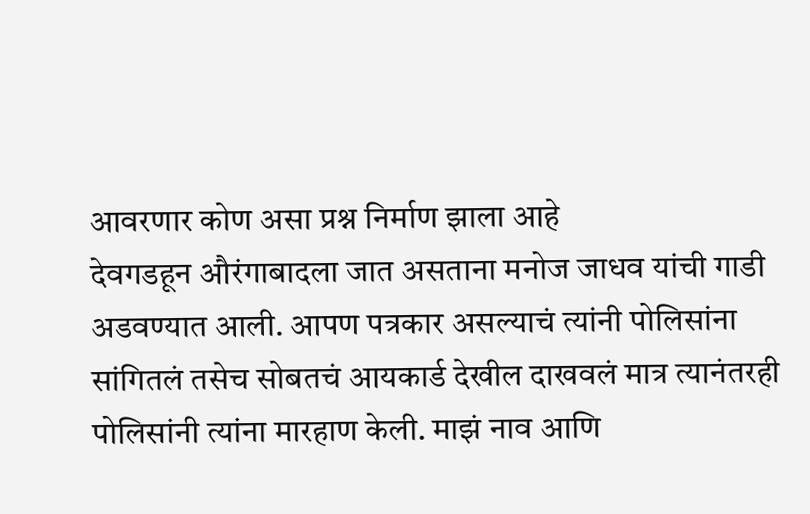आवरणार कोण असा प्रश्न निर्माण झाला आहे
देवगडहून औरंगाबादला जात असताना मनोज जाधव यांची गाडी अडवण्यात आली. आपण पत्रकार असल्याचं त्यांनी पोलिसांना सांगितलं तसेच सोबतचं आयकार्ड देखील दाखवलं मात्र त्यानंतरही पोलिसांनी त्यांना मारहाण केली. माझं नाव आणि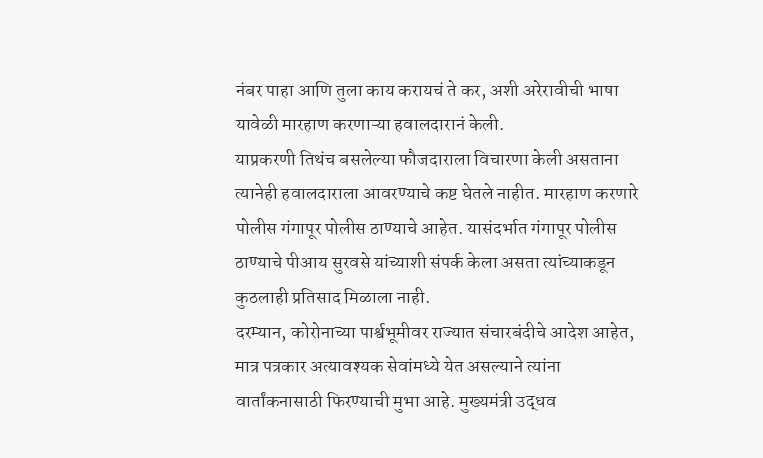नंबर पाहा आणि तुला काय करायचं ते कर, अशी अरेरावीची भाषा यावेळी मारहाण करणाऱ्या हवालदारानं केली.
याप्रकरणी तिथंच बसलेल्या फौजदाराला विचारणा केली असताना त्यानेही हवालदाराला आवरण्याचे कष्ट घेतले नाहीत. मारहाण करणारे पोलीस गंगापूर पोलीस ठाण्याचे आहेत. यासंदर्भात गंगापूर पोलीस ठाण्याचे पीआय सुरवसे यांच्याशी संपर्क केला असता त्यांच्याकडून कुठलाही प्रतिसाद मिळाला नाही.
दरम्यान, कोरोनाच्या पार्श्वभूमीवर राज्यात संचारबंदीचे आदेश आहेत, मात्र पत्रकार अत्यावश्यक सेवांमध्ये येत असल्याने त्यांना वार्तांकनासाठी फिरण्याची मुभा आहे. मुख्यमंत्री उद्धव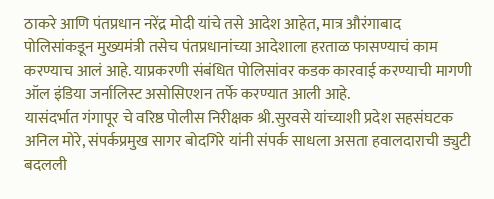ठाकरे आणि पंतप्रधान नरेंद्र मोदी यांचे तसे आदेश आहेत, मात्र औरंगाबाद पोलिसांकडून मुख्यमंत्री तसेच पंतप्रधानांच्या आदेशाला हरताळ फासण्याचं काम करण्याच आलं आहे. याप्रकरणी संबंधित पोलिसांवर कडक कारवाई करण्याची मागणी ऑल इंडिया जर्नालिस्ट असोसिएशन तर्फे करण्यात आली आहे.
यासंदर्भात गंगापूर चे वरिष्ठ पोलीस निरीक्षक श्री.सुरवसे यांच्याशी प्रदेश सहसंघटक अनिल मोरे, संपर्कप्रमुख सागर बोदगिरे यांनी संपर्क साधला असता हवालदाराची ड्युटी बदलली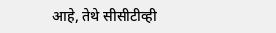आहे, तेथे सीसीटीव्ही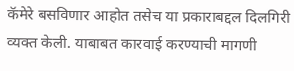कॅमेरे बसविणार आहोत तसेच या प्रकाराबद्दल दिलगिरी व्यक्त केली. याबाबत कारवाई करण्याची मागणी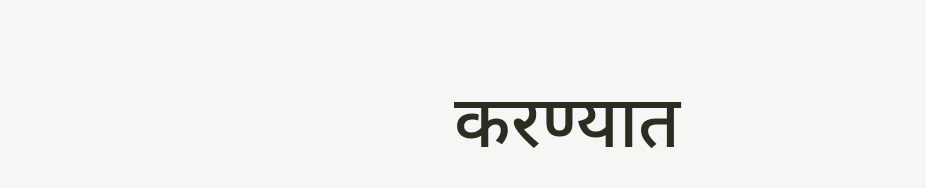करण्यात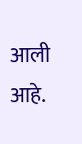आली आहे.